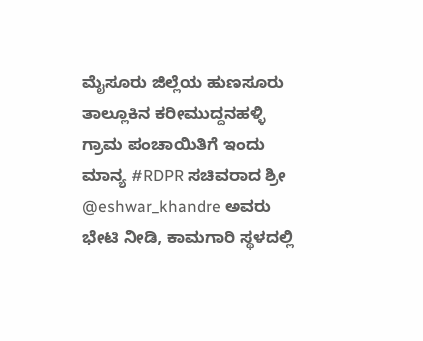ಮೈಸೂರು ಜಿಲ್ಲೆಯ ಹುಣಸೂರು ತಾಲ್ಲೂಕಿನ ಕರೀಮುದ್ದನಹಳ್ಳಿ ಗ್ರಾಮ ಪಂಚಾಯಿತಿಗೆ ಇಂದು ಮಾನ್ಯ #RDPR ಸಚಿವರಾದ ಶ್ರೀ @eshwar_khandre ಅವರು ಭೇಟಿ ನೀಡಿ, ಕಾಮಗಾರಿ ಸ್ಥಳದಲ್ಲಿ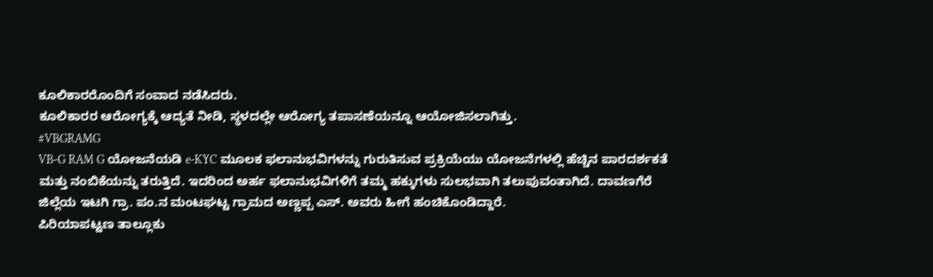ಕೂಲಿಕಾರರೊಂದಿಗೆ ಸಂವಾದ ನಡೆಸಿದರು.
ಕೂಲಿಕಾರರ ಆರೋಗ್ಯಕ್ಕೆ ಆದ್ಯತೆ ನೀಡಿ, ಸ್ಥಳದಲ್ಲೇ ಆರೋಗ್ಯ ತಪಾಸಣೆಯನ್ನೂ ಆಯೋಜಿಸಲಾಗಿತ್ತು.
#VBGRAMG
VB-G RAM G ಯೋಜನೆಯಡಿ e-KYC ಮೂಲಕ ಫಲಾನುಭವಿಗಳನ್ನು ಗುರುತಿಸುವ ಪ್ರಕ್ರಿಯೆಯು ಯೋಜನೆಗಳಲ್ಲಿ ಹೆಚ್ಚಿನ ಪಾರದರ್ಶಕತೆ ಮತ್ತು ನಂಬಿಕೆಯನ್ನು ತರುತ್ತಿದೆ. ಇದರಿಂದ ಅರ್ಹ ಫಲಾನುಭವಿಗಳಿಗೆ ತಮ್ಮ ಹಕ್ಕುಗಳು ಸುಲಭವಾಗಿ ತಲುಪುವಂತಾಗಿದೆ. ದಾವಣಗೆರೆ ಜಿಲ್ಲೆಯ ಇಟಗಿ ಗ್ರಾ. ಪಂ.ನ ಮಂಟಘಟ್ಟ ಗ್ರಾಮದ ಅಣ್ಣಪ್ಪ ಎಸ್. ಅವರು ಹೀಗೆ ಹಂಚಿಕೊಂಡಿದ್ದಾರೆ.
ಪಿರಿಯಾಪಟ್ಟಣ ತಾಲ್ಲೂಕು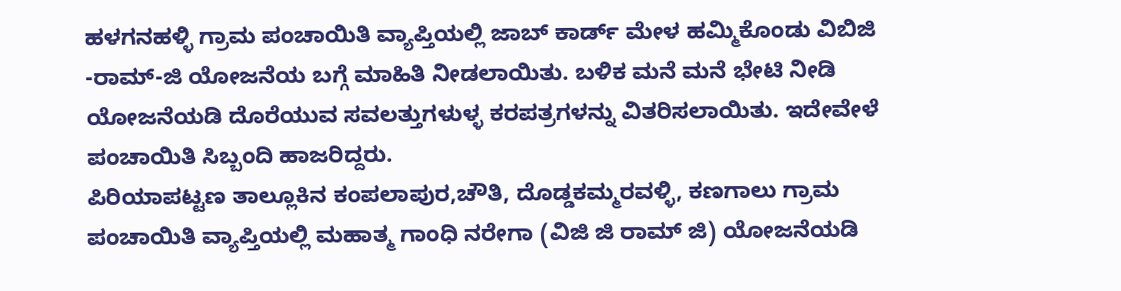ಹಳಗನಹಳ್ಳಿ ಗ್ರಾಮ ಪಂಚಾಯಿತಿ ವ್ಯಾಪ್ತಿಯಲ್ಲಿ ಜಾಬ್ ಕಾರ್ಡ್ ಮೇಳ ಹಮ್ಮಿಕೊಂಡು ವಿಬಿಜಿ -ರಾಮ್-ಜಿ ಯೋಜನೆಯ ಬಗ್ಗೆ ಮಾಹಿತಿ ನೀಡಲಾಯಿತು. ಬಳಿಕ ಮನೆ ಮನೆ ಭೇಟಿ ನೀಡಿ ಯೋಜನೆಯಡಿ ದೊರೆಯುವ ಸವಲತ್ತುಗಳುಳ್ಳ ಕರಪತ್ರಗಳನ್ನು ವಿತರಿಸಲಾಯಿತು. ಇದೇವೇಳೆ ಪಂಚಾಯಿತಿ ಸಿಬ್ಬಂದಿ ಹಾಜರಿದ್ದರು.
ಪಿರಿಯಾಪಟ್ಟಣ ತಾಲ್ಲೂಕಿನ ಕಂಪಲಾಪುರ,ಚೌತಿ, ದೊಡ್ಡಕಮ್ಮರವಳ್ಳಿ, ಕಣಗಾಲು ಗ್ರಾಮ ಪಂಚಾಯಿತಿ ವ್ಯಾಪ್ತಿಯಲ್ಲಿ ಮಹಾತ್ಮ ಗಾಂಧಿ ನರೇಗಾ (ವಿಜಿ ಜಿ ರಾಮ್ ಜಿ) ಯೋಜನೆಯಡಿ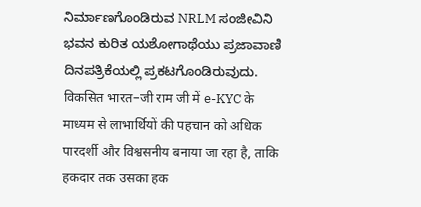ನಿರ್ಮಾಣಗೊಂಡಿರುವ NRLM ಸಂಜೀವಿನಿ ಭವನ ಕುರಿತ ಯಶೋಗಾಥೆಯು ಪ್ರಜಾವಾಣಿ ದಿನಪತ್ರಿಕೆಯಲ್ಲಿ ಪ್ರಕಟಗೊಂಡಿರುವುದು.
विकसित भारत–जी राम जी में e-KYC के माध्यम से लाभार्थियों की पहचान को अधिक पारदर्शी और विश्वसनीय बनाया जा रहा है, ताकि हकदार तक उसका हक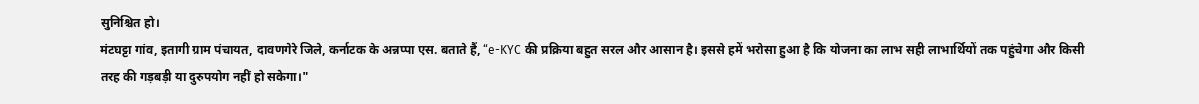सुनिश्चित हो।
मंटघट्टा गांव, इतागी ग्राम पंचायत, दावणगेरे जिले, कर्नाटक के अन्नप्पा एस. बताते हैं, “e-KYC की प्रक्रिया बहुत सरल और आसान है। इससे हमें भरोसा हुआ है कि योजना का लाभ सही लाभार्थियों तक पहुंचेगा और किसी तरह की गड़बड़ी या दुरुपयोग नहीं हो सकेगा।"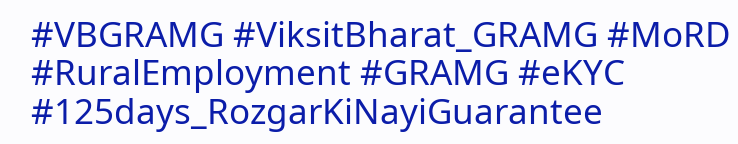#VBGRAMG #ViksitBharat_GRAMG #MoRD #RuralEmployment #GRAMG #eKYC #125days_RozgarKiNayiGuarantee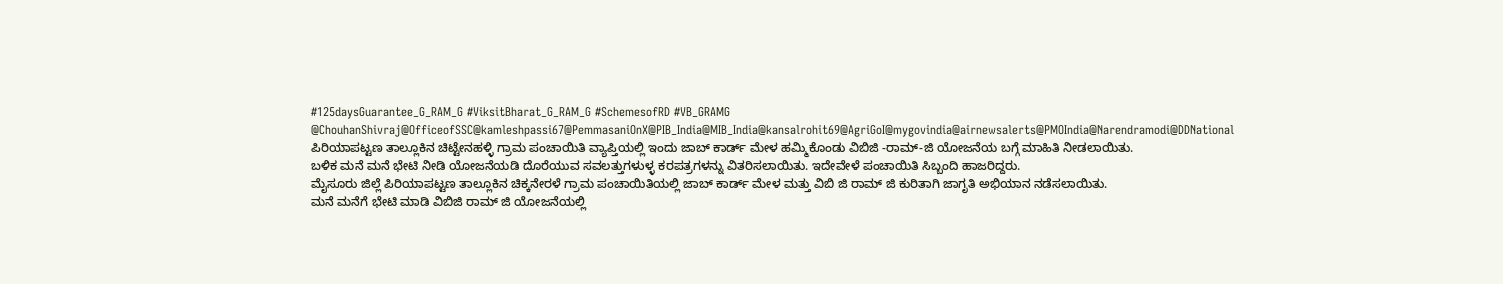#125daysGuarantee_G_RAM_G #ViksitBharat_G_RAM_G #SchemesofRD #VB_GRAMG
@ChouhanShivraj@OfficeofSSC@kamleshpassi67@PemmasaniOnX@PIB_India@MIB_India@kansalrohit69@AgriGoI@mygovindia@airnewsalerts@PMOIndia@Narendramodi@DDNational
ಪಿರಿಯಾಪಟ್ಟಣ ತಾಲ್ಲೂಕಿನ ಚಿಟ್ಟೇನಹಳ್ಳಿ ಗ್ರಾಮ ಪಂಚಾಯಿತಿ ವ್ಯಾಪ್ತಿಯಲ್ಲಿ ಇಂದು ಜಾಬ್ ಕಾರ್ಡ್ ಮೇಳ ಹಮ್ಮಿಕೊಂಡು ವಿಬಿಜಿ -ರಾಮ್-ಜಿ ಯೋಜನೆಯ ಬಗ್ಗೆ ಮಾಹಿತಿ ನೀಡಲಾಯಿತು.
ಬಳಿಕ ಮನೆ ಮನೆ ಭೇಟಿ ನೀಡಿ ಯೋಜನೆಯಡಿ ದೊರೆಯುವ ಸವಲತ್ತುಗಳುಳ್ಳ ಕರಪತ್ರಗಳನ್ನು ವಿತರಿಸಲಾಯಿತು. ಇದೇವೇಳೆ ಪಂಚಾಯಿತಿ ಸಿಬ್ಬಂದಿ ಹಾಜರಿದ್ದರು.
ಮೈಸೂರು ಜಿಲ್ಲೆ ಪಿರಿಯಾಪಟ್ಟಣ ತಾಲ್ಲೂಕಿನ ಚಿಕ್ಕನೇರಳೆ ಗ್ರಾಮ ಪಂಚಾಯಿತಿಯಲ್ಲಿ ಜಾಬ್ ಕಾರ್ಡ್ ಮೇಳ ಮತ್ತು ವಿಬಿ ಜಿ ರಾಮ್ ಜಿ ಕುರಿತಾಗಿ ಜಾಗೃತಿ ಅಭಿಯಾನ ನಡೆಸಲಾಯಿತು.
ಮನೆ ಮನೆಗೆ ಭೇಟಿ ಮಾಡಿ ವಿಬಿಜಿ ರಾಮ್ ಜಿ ಯೋಜನೆಯಲ್ಲಿ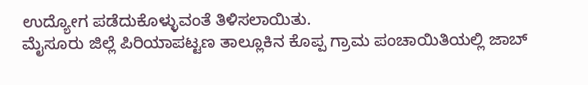ಉದ್ಯೋಗ ಪಡೆದುಕೊಳ್ಳುವಂತೆ ತಿಳಿಸಲಾಯಿತು.
ಮೈಸೂರು ಜಿಲ್ಲೆ ಪಿರಿಯಾಪಟ್ಟಣ ತಾಲ್ಲೂಕಿನ ಕೊಪ್ಪ ಗ್ರಾಮ ಪಂಚಾಯಿತಿಯಲ್ಲಿ ಜಾಬ್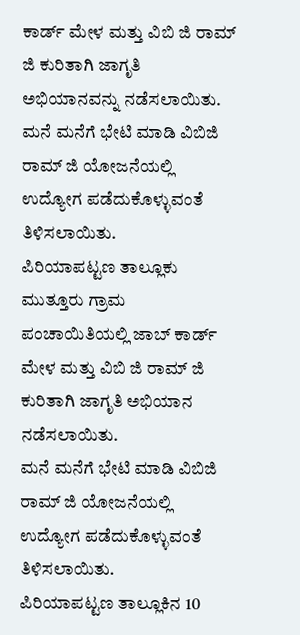ಕಾರ್ಡ್ ಮೇಳ ಮತ್ತು ವಿಬಿ ಜಿ ರಾಮ್ ಜಿ ಕುರಿತಾಗಿ ಜಾಗೃತಿ ಅಭಿಯಾನವನ್ನು ನಡೆಸಲಾಯಿತು.
ಮನೆ ಮನೆಗೆ ಭೇಟಿ ಮಾಡಿ ವಿಬಿಜಿ ರಾಮ್ ಜಿ ಯೋಜನೆಯಲ್ಲಿ ಉದ್ಯೋಗ ಪಡೆದುಕೊಳ್ಳುವಂತೆ ತಿಳಿಸಲಾಯಿತು.
ಪಿರಿಯಾಪಟ್ಟಣ ತಾಲ್ಲೂಕು ಮುತ್ತೂರು ಗ್ರಾಮ ಪಂಚಾಯಿತಿಯಲ್ಲಿ ಜಾಬ್ ಕಾರ್ಡ್ ಮೇಳ ಮತ್ತು ವಿಬಿ ಜಿ ರಾಮ್ ಜಿ ಕುರಿತಾಗಿ ಜಾಗೃತಿ ಅಭಿಯಾನ ನಡೆಸಲಾಯಿತು.
ಮನೆ ಮನೆಗೆ ಭೇಟಿ ಮಾಡಿ ವಿಬಿಜಿ ರಾಮ್ ಜಿ ಯೋಜನೆಯಲ್ಲಿ ಉದ್ಯೋಗ ಪಡೆದುಕೊಳ್ಳುವಂತೆ ತಿಳಿಸಲಾಯಿತು.
ಪಿರಿಯಾಪಟ್ಟಣ ತಾಲ್ಲೂಕಿನ 10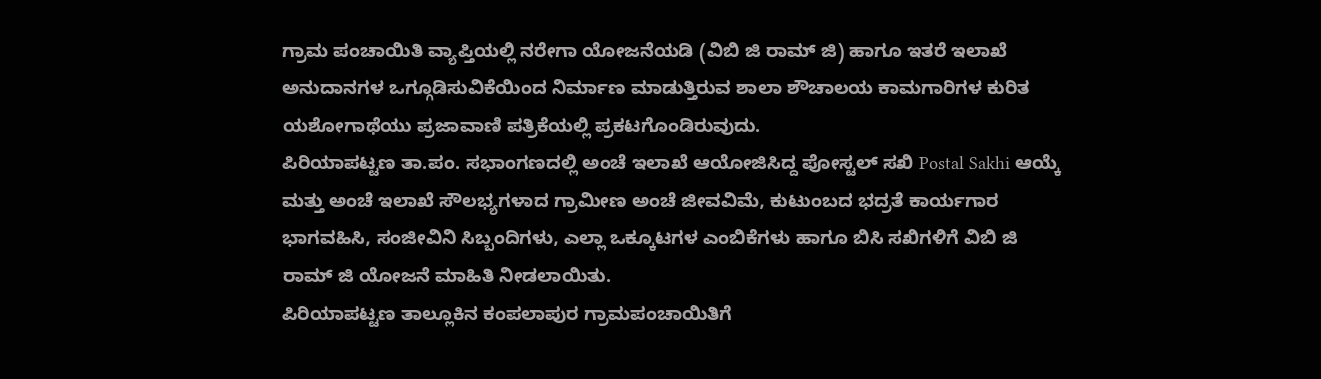ಗ್ರಾಮ ಪಂಚಾಯಿತಿ ವ್ಯಾಪ್ತಿಯಲ್ಲಿ ನರೇಗಾ ಯೋಜನೆಯಡಿ (ವಿಬಿ ಜಿ ರಾಮ್ ಜಿ) ಹಾಗೂ ಇತರೆ ಇಲಾಖೆ ಅನುದಾನಗಳ ಒಗ್ಗೂಡಿಸುವಿಕೆಯಿಂದ ನಿರ್ಮಾಣ ಮಾಡುತ್ತಿರುವ ಶಾಲಾ ಶೌಚಾಲಯ ಕಾಮಗಾರಿಗಳ ಕುರಿತ ಯಶೋಗಾಥೆಯು ಪ್ರಜಾವಾಣಿ ಪತ್ರಿಕೆಯಲ್ಲಿ ಪ್ರಕಟಗೊಂಡಿರುವುದು.
ಪಿರಿಯಾಪಟ್ಟಣ ತಾ.ಪಂ. ಸಭಾಂಗಣದಲ್ಲಿ ಅಂಚೆ ಇಲಾಖೆ ಆಯೋಜಿಸಿದ್ದ ಪೋಸ್ಟಲ್ ಸಖಿ Postal Sakhi ಆಯ್ಕೆ ಮತ್ತು ಅಂಚೆ ಇಲಾಖೆ ಸೌಲಭ್ಯಗಳಾದ ಗ್ರಾಮೀಣ ಅಂಚೆ ಜೀವವಿಮೆ, ಕುಟುಂಬದ ಭದ್ರತೆ ಕಾರ್ಯಗಾರ ಭಾಗವಹಿಸಿ, ಸಂಜೀವಿನಿ ಸಿಬ್ಬಂದಿಗಳು, ಎಲ್ಲಾ ಒಕ್ಕೂಟಗಳ ಎಂಬಿಕೆಗಳು ಹಾಗೂ ಬಿಸಿ ಸಖಿಗಳಿಗೆ ವಿಬಿ ಜಿ ರಾಮ್ ಜಿ ಯೋಜನೆ ಮಾಹಿತಿ ನೀಡಲಾಯಿತು.
ಪಿರಿಯಾಪಟ್ಟಣ ತಾಲ್ಲೂಕಿನ ಕಂಪಲಾಪುರ ಗ್ರಾಮಪಂಚಾಯಿತಿಗೆ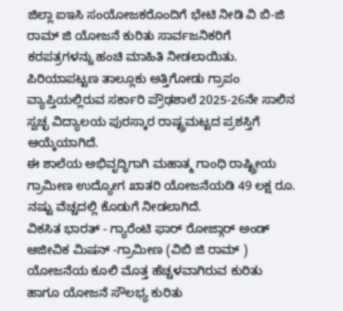ಜಿಲ್ಲಾ ಐಇಸಿ ಸಂಯೋಜಕರೊಂದಿಗೆ ಭೇಟಿ ನೀಡಿ ವಿ ಬಿ-ಜಿ ರಾಮ್ ಜಿ ಯೋಜನೆ ಕುರಿತು ಸಾರ್ವಜನಿಕರಿಗೆ ಕರಪತ್ರಗಳನ್ನು ಹಂಚಿ ಮಾಹಿತಿ ನೀಡಲಾಯಿತು.
ಪಿರಿಯಾಪಟ್ಟಣ ತಾಲ್ಲೂಕು ಅತ್ತಿಗೋಡು ಗ್ರಾಪಂ ವ್ಯಾಪ್ತಿಯಲ್ಲಿರುವ ಸರ್ಕಾರಿ ಪ್ರೌಢಶಾಲೆ 2025-26ನೇ ಸಾಲಿನ ಸ್ವಚ್ಛ ವಿದ್ಯಾಲಯ ಪುರಸ್ಕಾರ ರಾಷ್ಟ್ರಮಟ್ಟದ ಪ್ರಶಸ್ತಿಗೆ ಆಯ್ಕೆಯಾಗಿದೆ.
ಈ ಶಾಲೆಯ ಅಭಿವೃದ್ಧಿಗಾಗಿ ಮಹಾತ್ಮ ಗಾಂಧಿ ರಾಷ್ಟ್ರೀಯ ಗ್ರಾಮೀಣ ಉದ್ಯೋಗ ಖಾತರಿ ಯೋಜನೆಯಡಿ 49 ಲಕ್ಷ ರೂ. ನಷ್ಟು ವೆಚ್ಚದಲ್ಲಿ ಕೊಡುಗೆ ನೀಡಲಾಗಿದೆ.
ವಿಕಸಿತ ಭಾರತ್ - ಗ್ಯಾರೆಂಟಿ ಫಾರ್ ರೋಜ್ಗಾರ್ ಅಂಡ್ ಆಜೀವಿಕ ಮಿಷನ್ -ಗ್ರಾಮೀಣ (ವಿಬಿ ಜಿ ರಾಮ್ ) ಯೋಜನೆಯ ಕೂಲಿ ಮೊತ್ತ ಹೆಚ್ಚಳವಾಗಿರುವ ಕುರಿತು ಹಾಗೂ ಯೋಜನೆ ಸೌಲಭ್ಯ ಕುರಿತು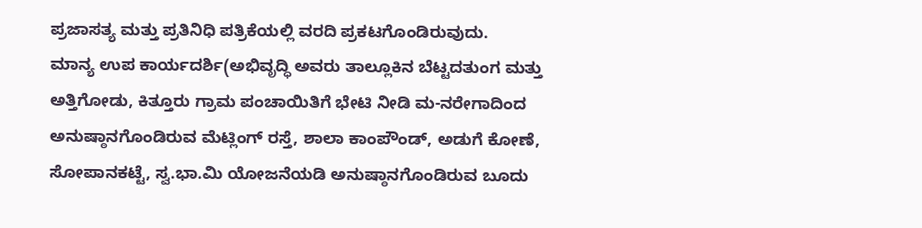ಪ್ರಜಾಸತ್ಯ ಮತ್ತು ಪ್ರತಿನಿಧಿ ಪತ್ರಿಕೆಯಲ್ಲಿ ವರದಿ ಪ್ರಕಟಗೊಂಡಿರುವುದು.
ಮಾನ್ಯ ಉಪ ಕಾರ್ಯದರ್ಶಿ(ಅಭಿವೃದ್ಧಿ ಅವರು ತಾಲ್ಲೂಕಿನ ಬೆಟ್ಟದತುಂಗ ಮತ್ತು ಅತ್ತಿಗೋಡು, ಕಿತ್ತೂರು ಗ್ರಾಮ ಪಂಚಾಯಿತಿಗೆ ಭೇಟಿ ನೀಡಿ ಮ-ನರೇಗಾದಿಂದ ಅನುಷ್ಠಾನಗೊಂಡಿರುವ ಮೆಟ್ಲಿಂಗ್ ರಸ್ತೆ, ಶಾಲಾ ಕಾಂಪೌಂಡ್, ಅಡುಗೆ ಕೋಣೆ, ಸೋಪಾನಕಟ್ಟೆ, ಸ್ವ.ಭಾ.ಮಿ ಯೋಜನೆಯಡಿ ಅನುಷ್ಠಾನಗೊಂಡಿರುವ ಬೂದು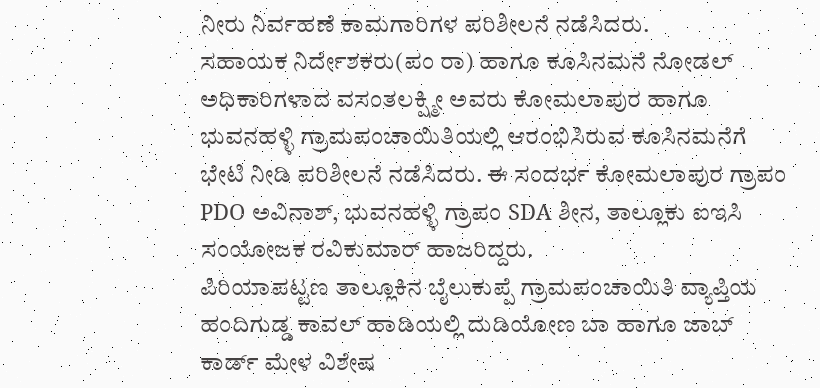ನೀರು ನಿರ್ವಹಣೆ ಕಾಮಗಾರಿಗಳ ಪರಿಶೀಲನೆ ನಡೆಸಿದರು.
ಸಹಾಯಕ ನಿರ್ದೇಶಕರು(ಪಂ ರಾ) ಹಾಗೂ ಕೂಸಿನಮನೆ ನೋಡಲ್ ಅಧಿಕಾರಿಗಳಾದ ವಸಂತಲಕ್ಷ್ಮೀ ಅವರು ಕೋಮಲಾಪುರ ಹಾಗೂ ಭುವನಹಳ್ಳಿ ಗ್ರಾಮಪಂಚಾಯಿತಿಯಲ್ಲಿ ಆರಂಭಿಸಿರುವ ಕೂಸಿನಮನೆಗೆ ಭೇಟಿ ನೀಡಿ ಪರಿಶೀಲನೆ ನಡೆಸಿದರು. ಈ ಸಂದರ್ಭ ಕೋಮಲಾಪುರ ಗ್ರಾಪಂ PDO ಅವಿನಾಶ್, ಭುವನಹಳ್ಳಿ ಗ್ರಾಪಂ SDA ಶೀನ, ತಾಲ್ಲೂಕು ಐಇಸಿ ಸಂಯೋಜಕ ರವಿಕುಮಾರ್ ಹಾಜರಿದ್ದರು.
ಪಿರಿಯಾಪಟ್ಟಣ ತಾಲ್ಲೂಕಿನ ಬೈಲುಕುಪ್ಪೆ ಗ್ರಾಮಪಂಚಾಯಿತಿ ವ್ಯಾಪ್ತಿಯ ಹಂದಿಗುಡ್ಡ ಕಾವಲ್ ಹಾಡಿಯಲ್ಲಿ ದುಡಿಯೋಣ ಬಾ ಹಾಗೂ ಜಾಬ್ ಕಾರ್ಡ್ ಮೇಳ ವಿಶೇಷ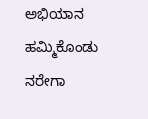ಅಭಿಯಾನ ಹಮ್ಮಿಕೊಂಡು ನರೇಗಾ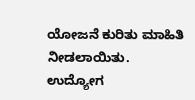ಯೋಜನೆ ಕುರಿತು ಮಾಹಿತಿ ನೀಡಲಾಯಿತು.
ಉದ್ಯೋಗ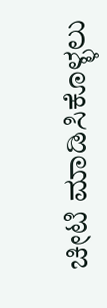ಚೀಟಿ ಮಾಡಿಸಿಕೊಳ್ಳಲು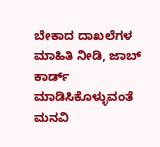ಬೇಕಾದ ದಾಖಲೆಗಳ ಮಾಹಿತಿ ನೀಡಿ, ಜಾಬ್ ಕಾರ್ಡ್ ಮಾಡಿಸಿಕೊಳ್ಳುವಂತೆ ಮನವಿ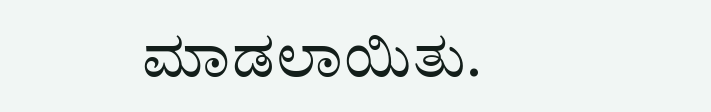ಮಾಡಲಾಯಿತು.